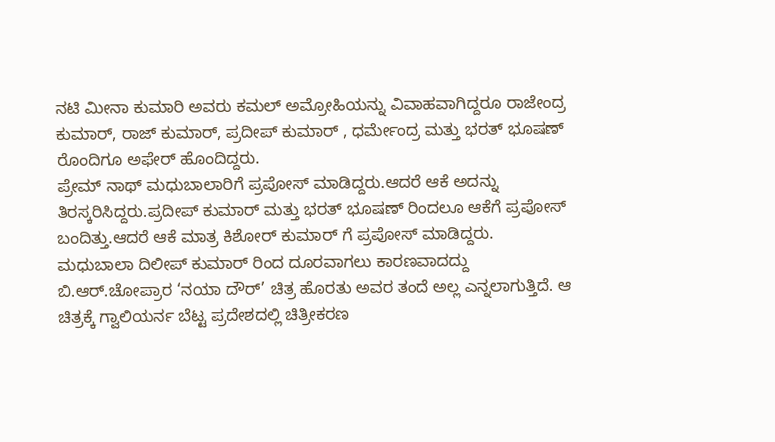ನಟಿ ಮೀನಾ ಕುಮಾರಿ ಅವರು ಕಮಲ್ ಅಮ್ರೋಹಿಯನ್ನು ವಿವಾಹವಾಗಿದ್ದರೂ ರಾಜೇಂದ್ರ ಕುಮಾರ್, ರಾಜ್ ಕುಮಾರ್, ಪ್ರದೀಪ್ ಕುಮಾರ್ , ಧರ್ಮೇಂದ್ರ ಮತ್ತು ಭರತ್ ಭೂಷಣ್ ರೊಂದಿಗೂ ಅಫೇರ್ ಹೊಂದಿದ್ದರು.
ಪ್ರೇಮ್ ನಾಥ್ ಮಧುಬಾಲಾರಿಗೆ ಪ್ರಪೋಸ್ ಮಾಡಿದ್ದರು.ಆದರೆ ಆಕೆ ಅದನ್ನು ತಿರಸ್ಕರಿಸಿದ್ದರು.ಪ್ರದೀಪ್ ಕುಮಾರ್ ಮತ್ತು ಭರತ್ ಭೂಷಣ್ ರಿಂದಲೂ ಆಕೆಗೆ ಪ್ರಪೋಸ್ ಬಂದಿತ್ತು.ಆದರೆ ಆಕೆ ಮಾತ್ರ ಕಿಶೋರ್ ಕುಮಾರ್ ಗೆ ಪ್ರಪೋಸ್ ಮಾಡಿದ್ದರು.
ಮಧುಬಾಲಾ ದಿಲೀಪ್ ಕುಮಾರ್ ರಿಂದ ದೂರವಾಗಲು ಕಾರಣವಾದದ್ದು ಬಿ.ಆರ್.ಚೋಪ್ರಾರ ‘ನಯಾ ದೌರ್’ ಚಿತ್ರ ಹೊರತು ಅವರ ತಂದೆ ಅಲ್ಲ ಎನ್ನಲಾಗುತ್ತಿದೆ. ಆ ಚಿತ್ರಕ್ಕೆ ಗ್ವಾಲಿಯರ್ನ ಬೆಟ್ಟ ಪ್ರದೇಶದಲ್ಲಿ ಚಿತ್ರೀಕರಣ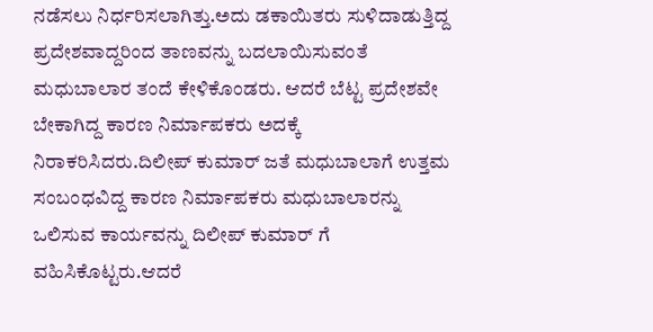ನಡೆಸಲು ನಿರ್ಧರಿಸಲಾಗಿತ್ತು.ಅದು ಡಕಾಯಿತರು ಸುಳಿದಾಡುತ್ತಿದ್ದ ಪ್ರದೇಶವಾದ್ದರಿಂದ ತಾಣವನ್ನು ಬದಲಾಯಿಸುವಂತೆ ಮಧುಬಾಲಾರ ತಂದೆ ಕೇಳಿಕೊಂಡರು. ಆದರೆ ಬೆಟ್ಟ ಪ್ರದೇಶವೇ ಬೇಕಾಗಿದ್ದ ಕಾರಣ ನಿರ್ಮಾಪಕರು ಅದಕ್ಕೆ ನಿರಾಕರಿಸಿದರು.ದಿಲೀಪ್ ಕುಮಾರ್ ಜತೆ ಮಧುಬಾಲಾಗೆ ಉತ್ತಮ ಸಂಬಂಧವಿದ್ದ ಕಾರಣ ನಿರ್ಮಾಪಕರು ಮಧುಬಾಲಾರನ್ನು ಒಲಿಸುವ ಕಾರ್ಯವನ್ನು ದಿಲೀಪ್ ಕುಮಾರ್ ಗೆ ವಹಿಸಿಕೊಟ್ಟರು.ಆದರೆ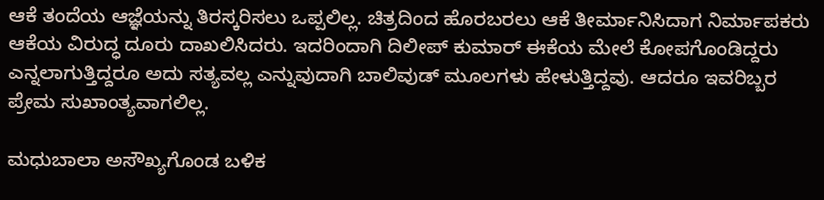ಆಕೆ ತಂದೆಯ ಆಜ್ಞೆಯನ್ನು ತಿರಸ್ಕರಿಸಲು ಒಪ್ಪಲಿಲ್ಲ. ಚಿತ್ರದಿಂದ ಹೊರಬರಲು ಆಕೆ ತೀರ್ಮಾನಿಸಿದಾಗ ನಿರ್ಮಾಪಕರು ಆಕೆಯ ವಿರುದ್ಧ ದೂರು ದಾಖಲಿಸಿದರು. ಇದರಿಂದಾಗಿ ದಿಲೀಪ್ ಕುಮಾರ್ ಈಕೆಯ ಮೇಲೆ ಕೋಪಗೊಂಡಿದ್ದರು ಎನ್ನಲಾಗುತ್ತಿದ್ದರೂ ಅದು ಸತ್ಯವಲ್ಲ ಎನ್ನುವುದಾಗಿ ಬಾಲಿವುಡ್ ಮೂಲಗಳು ಹೇಳುತ್ತಿದ್ದವು. ಆದರೂ ಇವರಿಬ್ಬರ ಪ್ರೇಮ ಸುಖಾಂತ್ಯವಾಗಲಿಲ್ಲ.

ಮಧುಬಾಲಾ ಅಸೌಖ್ಯಗೊಂಡ ಬಳಿಕ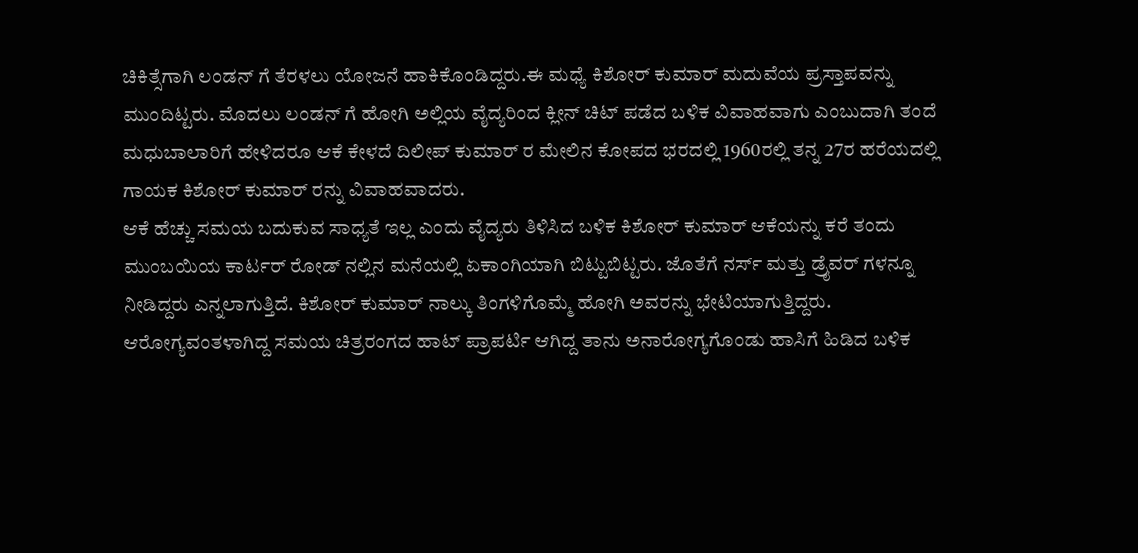ಚಿಕಿತ್ಸೆಗಾಗಿ ಲಂಡನ್ ಗೆ ತೆರಳಲು ಯೋಜನೆ ಹಾಕಿಕೊಂಡಿದ್ದರು.ಈ ಮಧ್ಯೆ ಕಿಶೋರ್ ಕುಮಾರ್ ಮದುವೆಯ ಪ್ರಸ್ತಾಪವನ್ನು ಮುಂದಿಟ್ಟರು. ಮೊದಲು ಲಂಡನ್ ಗೆ ಹೋಗಿ ಅಲ್ಲಿಯ ವೈದ್ಯರಿಂದ ಕ್ಲೀನ್ ಚಿಟ್ ಪಡೆದ ಬಳಿಕ ವಿವಾಹವಾಗು ಎಂಬುದಾಗಿ ತಂದೆ ಮಧುಬಾಲಾರಿಗೆ ಹೇಳಿದರೂ ಆಕೆ ಕೇಳದೆ ದಿಲೀಪ್ ಕುಮಾರ್ ರ ಮೇಲಿನ ಕೋಪದ ಭರದಲ್ಲಿ 1960ರಲ್ಲಿ ತನ್ನ 27ರ ಹರೆಯದಲ್ಲಿ ಗಾಯಕ ಕಿಶೋರ್ ಕುಮಾರ್ ರನ್ನು ವಿವಾಹವಾದರು.
ಆಕೆ ಹೆಚ್ಚು ಸಮಯ ಬದುಕುವ ಸಾಧ್ಯತೆ ಇಲ್ಲ ಎಂದು ವೈದ್ಯರು ತಿಳಿಸಿದ ಬಳಿಕ ಕಿಶೋರ್ ಕುಮಾರ್ ಆಕೆಯನ್ನು ಕರೆ ತಂದು ಮುಂಬಯಿಯ ಕಾರ್ಟರ್ ರೋಡ್ ನಲ್ಲಿನ ಮನೆಯಲ್ಲಿ ಏಕಾಂಗಿಯಾಗಿ ಬಿಟ್ಟುಬಿಟ್ಟರು. ಜೊತೆಗೆ ನರ್ಸ್ ಮತ್ತು ಡ್ರೈವರ್ ಗಳನ್ನೂ ನೀಡಿದ್ದರು ಎನ್ನಲಾಗುತ್ತಿದೆ. ಕಿಶೋರ್ ಕುಮಾರ್ ನಾಲ್ಕು ತಿಂಗಳಿಗೊಮ್ಮೆ ಹೋಗಿ ಅವರನ್ನು ಭೇಟಿಯಾಗುತ್ತಿದ್ದರು. ಆರೋಗ್ಯವಂತಳಾಗಿದ್ದ ಸಮಯ ಚಿತ್ರರಂಗದ ಹಾಟ್ ಪ್ರಾಪರ್ಟಿ ಆಗಿದ್ದ ತಾನು ಅನಾರೋಗ್ಯಗೊಂಡು ಹಾಸಿಗೆ ಹಿಡಿದ ಬಳಿಕ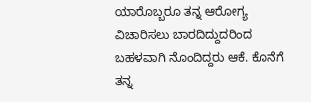ಯಾರೊಬ್ಬರೂ ತನ್ನ ಆರೋಗ್ಯ ವಿಚಾರಿಸಲು ಬಾರದಿದ್ದುದರಿಂದ ಬಹಳವಾಗಿ ನೊಂದಿದ್ದರು ಆಕೆ. ಕೊನೆಗೆ ತನ್ನ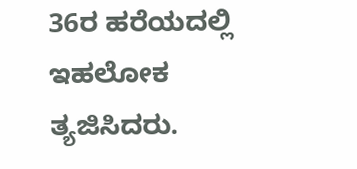36ರ ಹರೆಯದಲ್ಲಿ ಇಹಲೋಕ ತ್ಯಜಿಸಿದರು.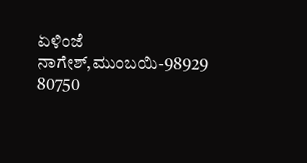ಏಳಿಂಜೆ ನಾಗೇಶ್,ಮುಂಬಯಿ-98929 80750